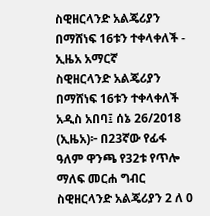ስዊዘርላንድ አልጄሪያን በማሸነፍ 16ቱን ተቀላቀለች - ኢዜአ አማርኛ
ስዊዘርላንድ አልጄሪያን በማሸነፍ 16ቱን ተቀላቀለች
አዲስ አበባ፤ ሰኔ 26/2018 (ኢዜአ)፦ በ23ኛው የፊፋ ዓለም ዋንጫ የ32ቱ የጥሎ ማለፍ መርሐ ግብር ስዊዘርላንድ አልጄሪያን 2 ለ 0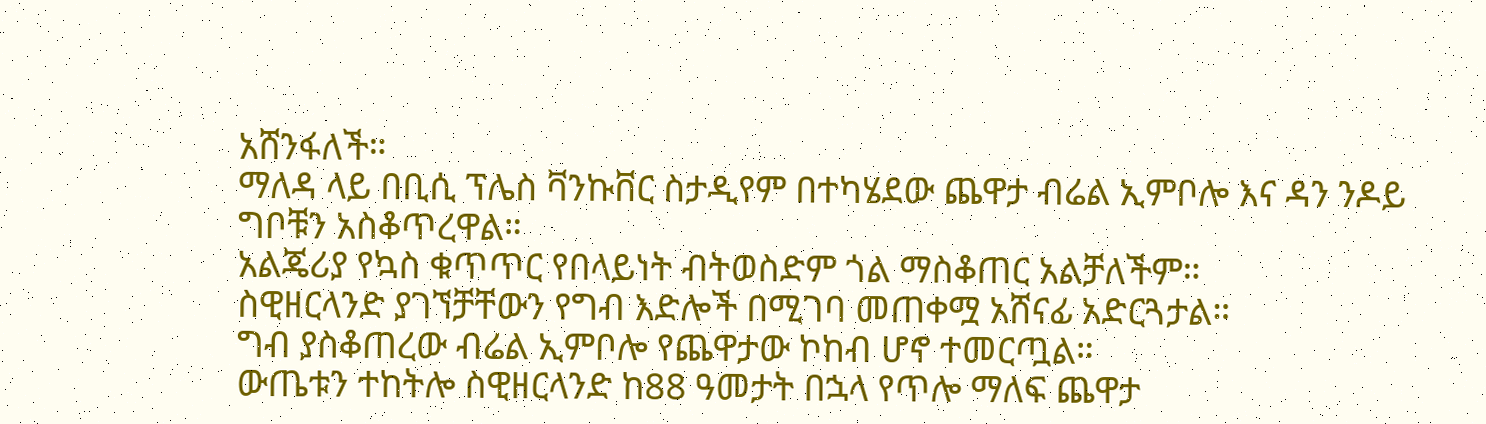አሸንፋለች።
ማለዳ ላይ በቢሲ ፕሌስ ቫንኩቨር ስታዲየም በተካሄደው ጨዋታ ብሬል ኢምቦሎ እና ዳን ንዶይ ግቦቹን አስቆጥረዋል።
አልጄሪያ የኳስ ቁጥጥር የበላይነት ብትወስድም ጎል ማስቆጠር አልቻለችም።
ስዊዘርላንድ ያገኘቻቸውን የግብ እድሎች በሚገባ መጠቀሟ አሸናፊ አድርጓታል።
ግብ ያስቆጠረው ብሬል ኢምቦሎ የጨዋታው ኮከብ ሆኖ ተመርጧል።
ውጤቱን ተከትሎ ስዊዘርላንድ ከ88 ዓመታት በኋላ የጥሎ ማለፍ ጨዋታ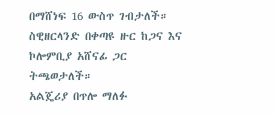በማሸነፍ 16 ውስጥ ገብታለች።
ስዊዘርላንድ በቀጣዩ ዙር ከጋና እና ኮሎምቢያ አሸናፊ ጋር ትጫወታለች።
አልጄሪያ በጥሎ ማለፉ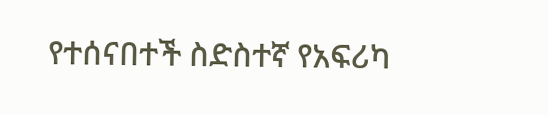የተሰናበተች ስድስተኛ የአፍሪካ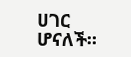ሀገር ሆናለች።